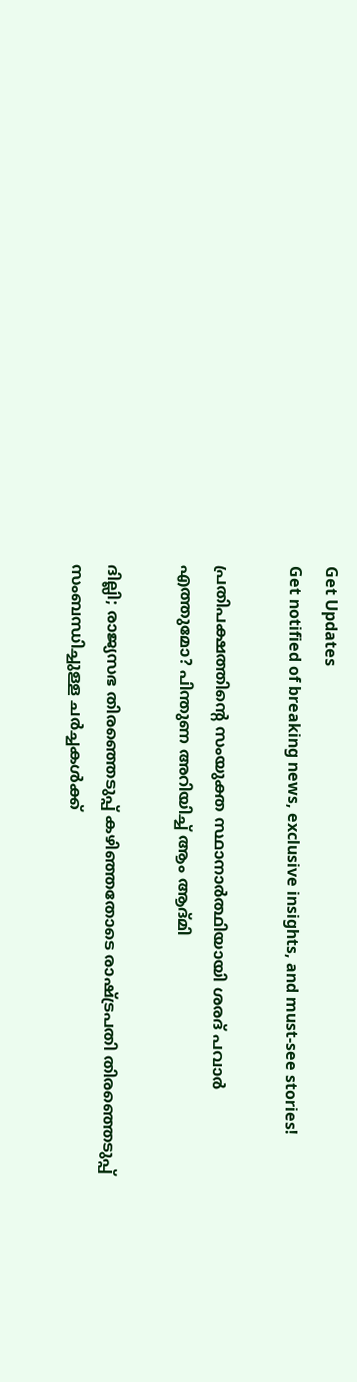Get Updates
Get notified of breaking news, exclusive insights, and must-see stories!

പ്രതിപക്ഷത്തിന്റെ സംയുക്ത സ്ഥാനാർത്ഥിയായി ശരദ് പവാർ എത്തുമോ? പിന്തുണ അറിയിച്ച് ആം ആദ്മി

ദില്ലി; രാജ്യസഭ തിരഞ്ഞെടുപ്പ് കഴിഞ്ഞതോടെ രാഷ്ട്രപതി തിരഞ്ഞെടുപ്പ് സംബന്ധിച്ചുള്ള ചർച്ചകൾക്ക്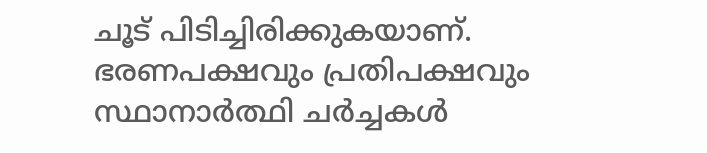ചൂട് പിടിച്ചിരിക്കുകയാണ്. ഭരണപക്ഷവും പ്രതിപക്ഷവും സ്ഥാനാർത്ഥി ചർച്ചകൾ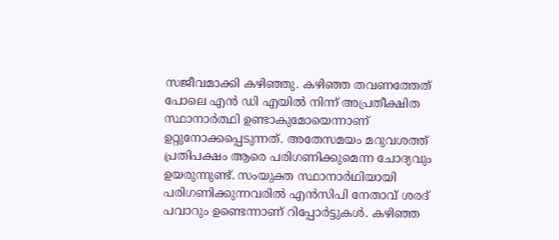സജീവമാക്കി കഴിഞ്ഞു. കഴിഞ്ഞ തവണത്തേത് പോലെ എൻ ഡി എയിൽ നിന്ന് അപ്രതീക്ഷിത സ്ഥാനാർത്ഥി ഉണ്ടാകുമോയെന്നാണ് ഉറ്റുനോക്കപ്പെടുന്നത്. അതേസമയം മറുവശത്ത് പ്രതിപക്ഷം ആരെ പരിഗണിക്കുമെന്ന ചോദ്യവും ഉയരുന്നുണ്ട്. സംയുക്ത സ്ഥാനാർഥിയായി പരിഗണിക്കുന്നവരിൽ എൻസിപി നേതാവ്‌ ശരദ്‌ പവാറും ഉണ്ടെന്നാണ് റിപ്പോർട്ടുകൾ. കഴിഞ്ഞ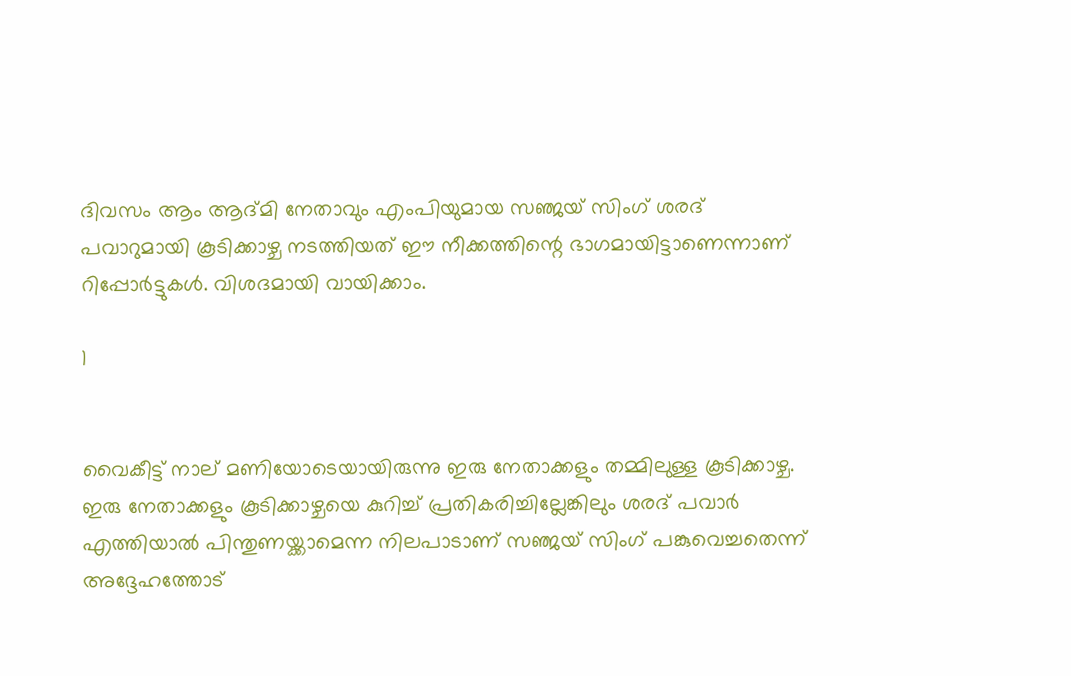ദിവസം ആം ആദ്മി നേതാവും എംപിയുമായ സഞ്ജയ് സിംഗ് ശരദ് പവാറുമായി കൂടിക്കാഴ്ച നടത്തിയത് ഈ നീക്കത്തിന്റെ ഭാഗമായിട്ടാണെന്നാണ് റിപ്പോർട്ടുകൾ. വിശദമായി വായിക്കാം.

1


വൈകീട്ട് നാല് മണിയോടെയായിരുന്നു ഇരു നേതാക്കളും തമ്മിലുള്ള കൂടിക്കാഴ്ച. ഇരു നേതാക്കളും കൂടിക്കാഴ്ചയെ കുറിച്ച് പ്രതികരിച്ചില്ലേങ്കിലും ശരദ് പവാർ എത്തിയാൽ പിന്തുണയ്ക്കാമെന്ന നിലപാടാണ് സഞ്ജയ് സിംഗ് പങ്കുവെച്ചതെന്ന് അദ്ദേഹത്തോട്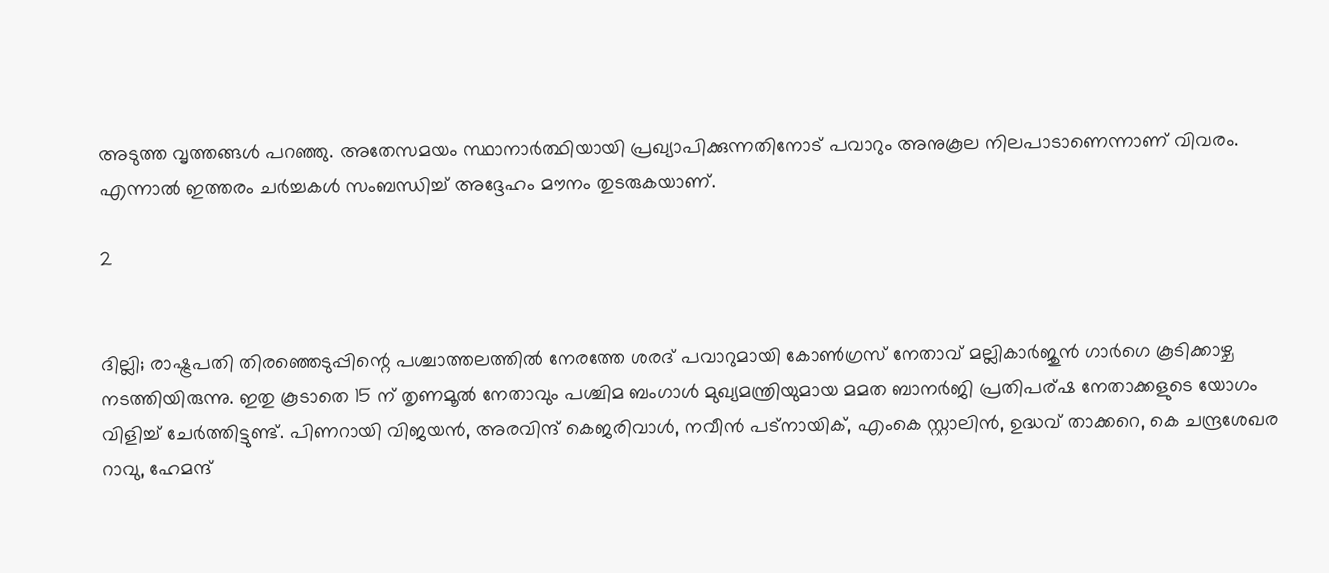അടുത്ത വൃത്തങ്ങൾ പറഞ്ഞു. അതേസമയം സ്ഥാനാർത്ഥിയായി പ്രഖ്യാപിക്കുന്നതിനോട് പവാറും അനുകൂല നിലപാടാണെന്നാണ് വിവരം. എന്നാൽ ഇത്തരം ചർച്ചകൾ സംബന്ധിച്ച് അദ്ദേഹം മൗനം തുടരുകയാണ്.

2


ദില്ലി; രാഷ്ട്രപതി തിരഞ്ഞെടുപ്പിന്റെ പശ്ചാത്തലത്തിൽ നേരത്തേ ശരദ് പവാറുമായി കോൺഗ്രസ് നേതാവ് മല്ലികാർജുൻ ഗാർഗെ കൂടിക്കാഴ്ച നടത്തിയിരുന്നു. ഇതു കൂടാതെ 15 ന് തൃണമൂൽ നേതാവും പശ്ചിമ ബംഗാൾ മുഖ്യമന്ത്രിയുമായ മമത ബാനർജി പ്രതിപര്ഷ നേതാക്കളുടെ യോഗം വിളിച്ച് ചേർത്തിട്ടുണ്ട്. പിണറായി വിജയൻ, അരവിന്ദ് കെജരിവാൾ, നവീൻ പട്നായിക്, എംകെ സ്റ്റാലിൻ, ഉദ്ധവ് താക്കറെ, കെ ചന്ദ്രശേഖര റാവു, ഹേമന്ദ്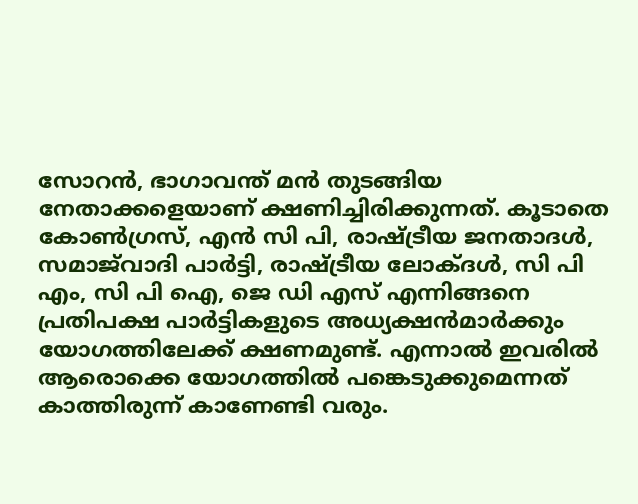സോറൻ, ഭാഗാവന്ത് മൻ തുടങ്ങിയ നേതാക്കളെയാണ് ക്ഷണിച്ചിരിക്കുന്നത്. കൂടാതെ കോൺഗ്രസ്, എൻ സി പി, രാഷ്ട്രീയ ജനതാദൾ, സമാജ്‌വാദി പാർട്ടി, രാഷ്ട്രീയ ലോക്ദൾ, സി പി എം, സി പി ഐ, ജെ ഡി എസ് എന്നിങ്ങനെ പ്രതിപക്ഷ പാർട്ടികളുടെ അധ്യക്ഷൻമാർക്കും യോഗത്തിലേക്ക് ക്ഷണമുണ്ട്. എന്നാൽ ഇവരിൽ ആരൊക്കെ യോഗത്തിൽ പങ്കെടുക്കുമെന്നത് കാത്തിരുന്ന് കാണേണ്ടി വരും.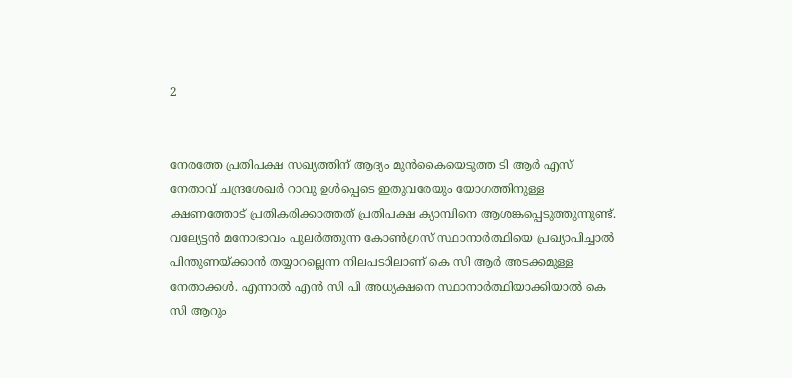2


നേരത്തേ പ്രതിപക്ഷ സഖ്യത്തിന് ആദ്യം മുൻകൈയെടുത്ത ടി ആർ എസ് നേതാവ് ചന്ദ്രശേഖർ റാവു ഉൾപ്പെടെ ഇതുവരേയും യോഗത്തിനുള്ള ക്ഷണത്തോട് പ്രതികരിക്കാത്തത് പ്രതിപക്ഷ ക്യാമ്പിനെ ആശങ്കപ്പെടുത്തുന്നുണ്ട്. വല്യേട്ടൻ മനോഭാവം പുലർത്തുന്ന കോൺഗ്രസ് സ്ഥാനാർത്ഥിയെ പ്രഖ്യാപിച്ചാൽ പിന്തുണയ്ക്കാൻ തയ്യാറല്ലെന്ന നിലപടാിലാണ് കെ സി ആർ അടക്കമുള്ള നേതാക്കൾ. എന്നാൽ എൻ സി പി അധ്യക്ഷനെ സ്ഥാനാർത്ഥിയാക്കിയാൽ കെ സി ആറും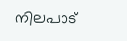നിലപാട്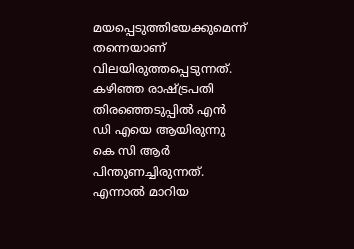മയപ്പെടുത്തിയേക്കുമെന്ന് തന്നെയാണ് വിലയിരുത്തപ്പെടുന്നത്. കഴിഞ്ഞ രാഷ്ട്രപതി തിരഞ്ഞെടുപ്പിൽ എൻ ഡി എയെ ആയിരുന്നു കെ സി ആർ പിന്തുണച്ചിരുന്നത്. എന്നാൽ മാറിയ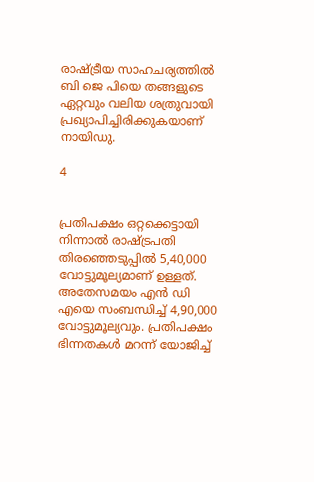രാഷ്ട്രീയ സാഹചര്യത്തിൽ ബി ജെ പിയെ തങ്ങളുടെ ഏറ്റവും വലിയ ശത്രുവായി പ്രഖ്യാപിച്ചിരിക്കുകയാണ് നായിഡു.

4


പ്രതിപക്ഷം ഒറ്റക്കെട്ടായി നിന്നാൽ രാഷ്ട്രപതി തിരഞ്ഞെടുപ്പിൽ 5,40,000 വോട്ടുമൂല്യമാണ് ഉള്ളത്. അതേസമയം എൻ ഡി എയെ സംബന്ധിച്ച് 4,90,000 വോട്ടുമൂല്യവും. പ്രതിപക്ഷം ഭിന്നതകൾ മറന്ന് യോജിച്ച്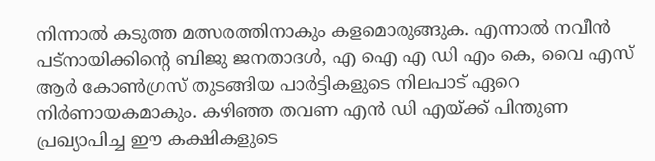നിന്നാൽ കടുത്ത മത്സരത്തിനാകും കളമൊരുങ്ങുക. എന്നാൽ നവീൻ പട്നായിക്കിന്റെ ബിജു ജനതാദൾ, എ ഐ എ ഡി എം കെ, വൈ എസ് ആർ കോൺഗ്രസ് തുടങ്ങിയ പാർട്ടികളുടെ നിലപാട് ഏറെ നിർണായകമാകും. കഴിഞ്ഞ തവണ എൻ ഡി എയ്ക്ക് പിന്തുണ പ്രഖ്യാപിച്ച ഈ കക്ഷികളുടെ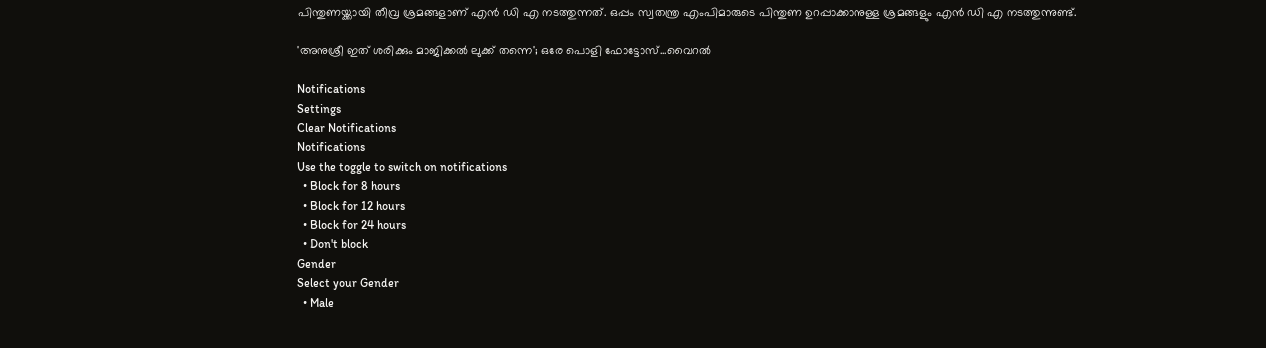പിന്തുണയ്ക്കായി തീവ്ര ശ്രമങ്ങളാണ് എൻ ഡി എ നടത്തുന്നത്. ഒപ്പം സ്വതന്ത്ര എംപിമാരുടെ പിന്തുണ ഉറപ്പാക്കാനുള്ള ശ്രമങ്ങളും എൻ ഡി എ നടത്തുന്നുണ്ട്.

'അനുശ്രീ ഇത് ശരിക്കും മാജിക്കൽ ലുക്ക് തന്നെ'; ഒരേ പൊളി ഫോട്ടോസ്...വൈറൽ

Notifications
Settings
Clear Notifications
Notifications
Use the toggle to switch on notifications
  • Block for 8 hours
  • Block for 12 hours
  • Block for 24 hours
  • Don't block
Gender
Select your Gender
  • Male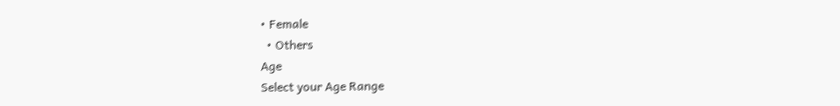• Female
  • Others
Age
Select your Age Range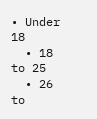• Under 18
  • 18 to 25
  • 26 to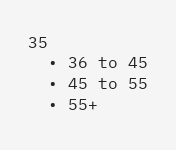35
  • 36 to 45
  • 45 to 55
  • 55+